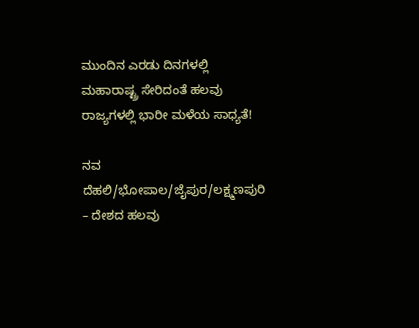ಮುಂದಿನ ಎರಡು ದಿನಗಳಲ್ಲಿ ಮಹಾರಾಷ್ಟ್ರ ಸೇರಿದಂತೆ ಹಲವು ರಾಜ್ಯಗಳಲ್ಲಿ ಭಾರೀ ಮಳೆಯ ಸಾಧ್ಯತೆ!

ನವ ದೆಹಲಿ/ಭೋಪಾಲ/ಜೈಪುರ/ಲಕ್ಷ್ಮಣಪುರಿ – ದೇಶದ ಹಲವು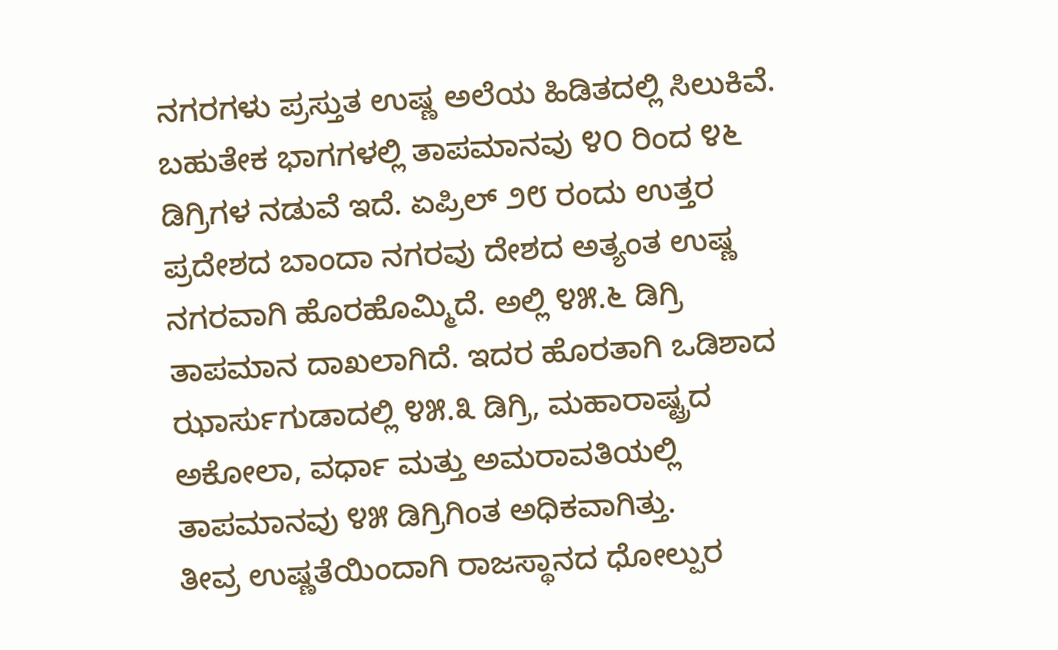ನಗರಗಳು ಪ್ರಸ್ತುತ ಉಷ್ಣ ಅಲೆಯ ಹಿಡಿತದಲ್ಲಿ ಸಿಲುಕಿವೆ. ಬಹುತೇಕ ಭಾಗಗಳಲ್ಲಿ ತಾಪಮಾನವು ೪೦ ರಿಂದ ೪೬ ಡಿಗ್ರಿಗಳ ನಡುವೆ ಇದೆ. ಏಪ್ರಿಲ್ ೨೮ ರಂದು ಉತ್ತರ ಪ್ರದೇಶದ ಬಾಂದಾ ನಗರವು ದೇಶದ ಅತ್ಯಂತ ಉಷ್ಣ ನಗರವಾಗಿ ಹೊರಹೊಮ್ಮಿದೆ. ಅಲ್ಲಿ ೪೫.೬ ಡಿಗ್ರಿ ತಾಪಮಾನ ದಾಖಲಾಗಿದೆ. ಇದರ ಹೊರತಾಗಿ ಒಡಿಶಾದ ಝಾರ್ಸುಗುಡಾದಲ್ಲಿ ೪೫.೩ ಡಿಗ್ರಿ, ಮಹಾರಾಷ್ಟ್ರದ ಅಕೋಲಾ, ವರ್ಧಾ ಮತ್ತು ಅಮರಾವತಿಯಲ್ಲಿ ತಾಪಮಾನವು ೪೫ ಡಿಗ್ರಿಗಿಂತ ಅಧಿಕವಾಗಿತ್ತು.
ತೀವ್ರ ಉಷ್ಣತೆಯಿಂದಾಗಿ ರಾಜಸ್ಥಾನದ ಧೋಲ್ಪುರ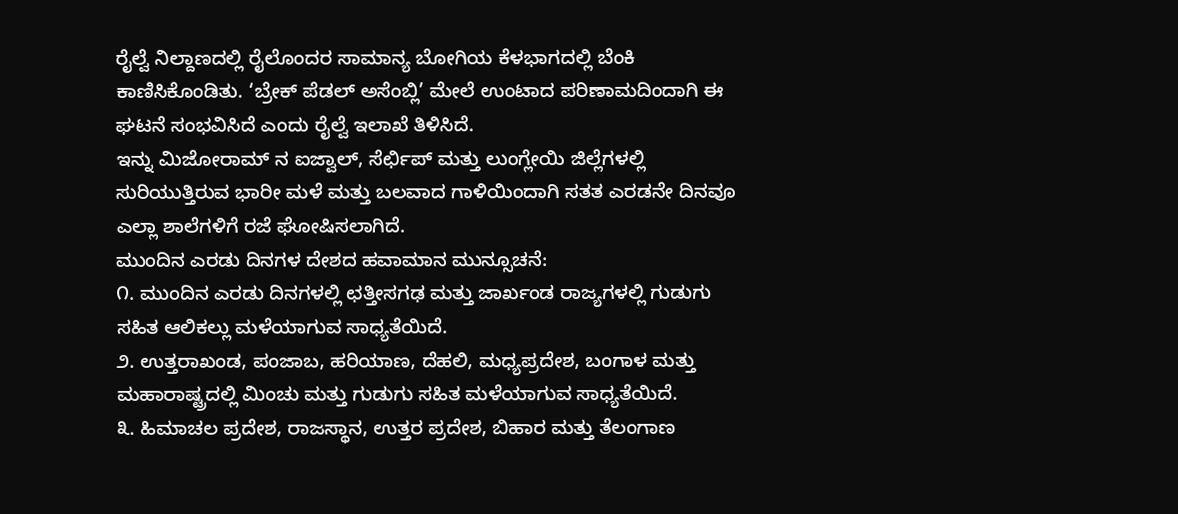ರೈಲ್ವೆ ನಿಲ್ದಾಣದಲ್ಲಿ ರೈಲೊಂದರ ಸಾಮಾನ್ಯ ಬೋಗಿಯ ಕೆಳಭಾಗದಲ್ಲಿ ಬೆಂಕಿ ಕಾಣಿಸಿಕೊಂಡಿತು. ‘ಬ್ರೇಕ್ ಪೆಡಲ್ ಅಸೆಂಬ್ಲಿ’ ಮೇಲೆ ಉಂಟಾದ ಪರಿಣಾಮದಿಂದಾಗಿ ಈ ಘಟನೆ ಸಂಭವಿಸಿದೆ ಎಂದು ರೈಲ್ವೆ ಇಲಾಖೆ ತಿಳಿಸಿದೆ.
ಇನ್ನು ಮಿಜೋರಾಮ್ ನ ಐಜ್ವಾಲ್, ಸೆರ್ಛಿಪ್ ಮತ್ತು ಲುಂಗ್ಲೇಯಿ ಜಿಲ್ಲೆಗಳಲ್ಲಿ ಸುರಿಯುತ್ತಿರುವ ಭಾರೀ ಮಳೆ ಮತ್ತು ಬಲವಾದ ಗಾಳಿಯಿಂದಾಗಿ ಸತತ ಎರಡನೇ ದಿನವೂ ಎಲ್ಲಾ ಶಾಲೆಗಳಿಗೆ ರಜೆ ಘೋಷಿಸಲಾಗಿದೆ.
ಮುಂದಿನ ಎರಡು ದಿನಗಳ ದೇಶದ ಹವಾಮಾನ ಮುನ್ಸೂಚನೆ:
೧. ಮುಂದಿನ ಎರಡು ದಿನಗಳಲ್ಲಿ ಛತ್ತೀಸಗಢ ಮತ್ತು ಜಾರ್ಖಂಡ ರಾಜ್ಯಗಳಲ್ಲಿ ಗುಡುಗು ಸಹಿತ ಆಲಿಕಲ್ಲು ಮಳೆಯಾಗುವ ಸಾಧ್ಯತೆಯಿದೆ.
೨. ಉತ್ತರಾಖಂಡ, ಪಂಜಾಬ, ಹರಿಯಾಣ, ದೆಹಲಿ, ಮಧ್ಯಪ್ರದೇಶ, ಬಂಗಾಳ ಮತ್ತು ಮಹಾರಾಷ್ಟ್ರದಲ್ಲಿ ಮಿಂಚು ಮತ್ತು ಗುಡುಗು ಸಹಿತ ಮಳೆಯಾಗುವ ಸಾಧ್ಯತೆಯಿದೆ.
೩. ಹಿಮಾಚಲ ಪ್ರದೇಶ, ರಾಜಸ್ಥಾನ, ಉತ್ತರ ಪ್ರದೇಶ, ಬಿಹಾರ ಮತ್ತು ತೆಲಂಗಾಣ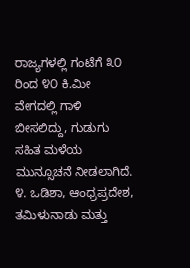ರಾಜ್ಯಗಳಲ್ಲಿ ಗಂಟೆಗೆ ೩೦ ರಿಂದ ೪೦ ಕಿ.ಮೀ ವೇಗದಲ್ಲಿ ಗಾಳಿ ಬೀಸಲಿದ್ದು, ಗುಡುಗು ಸಹಿತ ಮಳೆಯ ಮುನ್ಸೂಚನೆ ನೀಡಲಾಗಿದೆ.
೪. ಒಡಿಶಾ, ಆಂಧ್ರಪ್ರದೇಶ, ತಮಿಳುನಾಡು ಮತ್ತು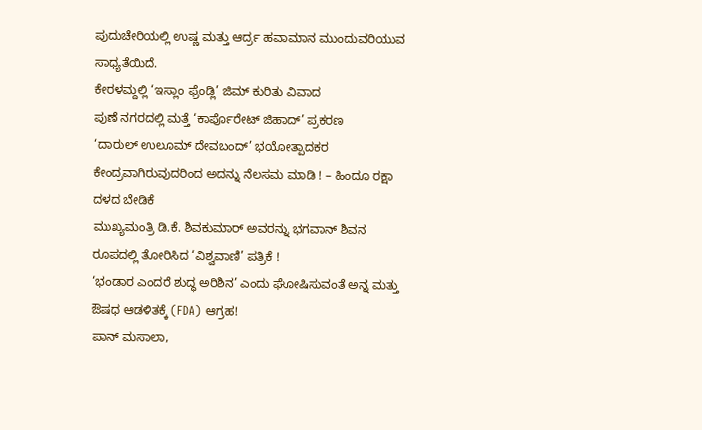ಪುದುಚೇರಿಯಲ್ಲಿ ಉಷ್ಣ ಮತ್ತು ಆರ್ದ್ರ ಹವಾಮಾನ ಮುಂದುವರಿಯುವ ಸಾಧ್ಯತೆಯಿದೆ.
ಕೇರಳಮ್ದಲ್ಲಿ ‘ಇಸ್ಲಾಂ ಫ್ರೆಂಡ್ಲಿ’ ಜಿಮ್ ಕುರಿತು ವಿವಾದ
ಪುಣೆ ನಗರದಲ್ಲಿ ಮತ್ತೆ ‘ಕಾರ್ಪೊರೇಟ್ ಜಿಹಾದ್’ ಪ್ರಕರಣ
‘ದಾರುಲ್ ಉಲೂಮ್ ದೇವಬಂದ್’ ಭಯೋತ್ಪಾದಕರ ಕೇಂದ್ರವಾಗಿರುವುದರಿಂದ ಅದನ್ನು ನೆಲಸಮ ಮಾಡಿ ! – ಹಿಂದೂ ರಕ್ಷಾ ದಳದ ಬೇಡಿಕೆ
ಮುಖ್ಯಮಂತ್ರಿ ಡಿ.ಕೆ. ಶಿವಕುಮಾರ್ ಅವರನ್ನು ಭಗವಾನ್ ಶಿವನ ರೂಪದಲ್ಲಿ ತೋರಿಸಿದ ‘ವಿಶ್ವವಾಣಿ’ ಪತ್ರಿಕೆ !
‘ಭಂಡಾರ ಎಂದರೆ ಶುದ್ಧ ಅರಿಶಿನ’ ಎಂದು ಘೋಷಿಸುವಂತೆ ಅನ್ನ ಮತ್ತು ಔಷಧ ಆಡಳಿತಕ್ಕೆ (FDA) ಆಗ್ರಹ!
ಪಾನ್ ಮಸಾಲಾ,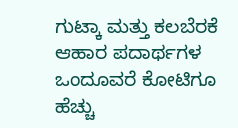ಗುಟ್ಕಾ ಮತ್ತು ಕಲಬೆರಕೆ ಆಹಾರ ಪದಾರ್ಥಗಳ ಒಂದೂವರೆ ಕೋಟಿಗೂ ಹೆಚ್ಚು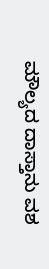ಮೌಲ್ಯದ ದಾಸ್ತಾನು ವಶ